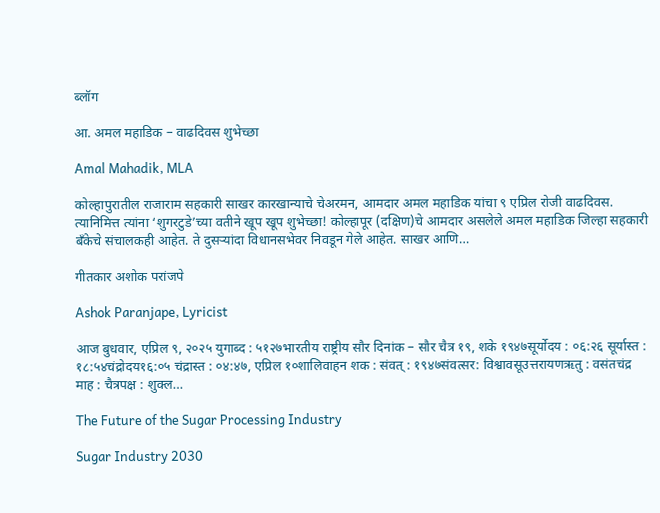ब्लॉग

आ. अमल महाडिक – वाढदिवस शुभेच्छा

Amal Mahadik, MLA

कोल्हापुरातील राजाराम सहकारी साखर कारखान्याचे चेअरमन, आमदार अमल महाडिक यांचा ९ एप्रिल रोजी वाढदिवस. त्यानिमित्त त्यांना ‘शुगरटुडे’च्या वतीने खूप खूप शुभेच्छा! कोल्हापूर (दक्षिण)चे आमदार असलेले अमल महाडिक जिल्हा सहकारी बँकेचे संचालकही आहेत. ते दुसऱ्यांदा विधानसभेवर निवडून गेले आहेत. साखर आणि…

गीतकार अशोक परांजपे

Ashok Paranjape, Lyricist

आज बुधवार, एप्रिल ९, २०२५ युगाब्द : ५१२७भारतीय राष्ट्रीय सौर दिनांक – सौर चैत्र १९, शके १९४७सूर्योदय : ०६:२६ सूर्यास्त : १८:५४चंद्रोदय१६:०५ चंद्रास्त : ०४:४७, एप्रिल १०शालिवाहन शक : संवत् : १९४७संवत्सर: विश्वावसूउत्तरायणऋतु : वसंतचंद्र माह : चैत्रपक्ष : शुक्ल…

The Future of the Sugar Processing Industry

Sugar Industry 2030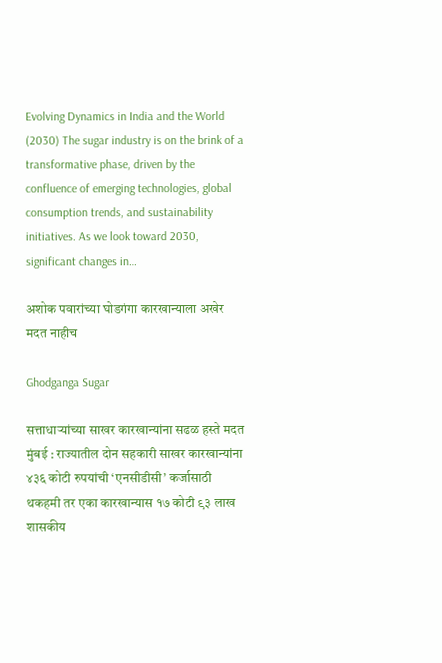Evolving Dynamics in India and the World (2030) The sugar industry is on the brink of a transformative phase, driven by the confluence of emerging technologies, global consumption trends, and sustainability initiatives. As we look toward 2030, significant changes in…

अशोक पवारांच्या घोडगंगा कारखान्याला अखेर मदत नाहीच

Ghodganga Sugar

सत्ताधाऱ्यांच्या साखर कारखान्यांना सढळ हस्ते मदत मुंबई : राज्यातील दोन सहकारी साखर कारखान्यांना ४३६ कोटी रुपयांची ‘एनसीडीसी’ कर्जासाठी थकहमी तर एका कारखान्यास १७ कोटी ९३ लाख शासकीय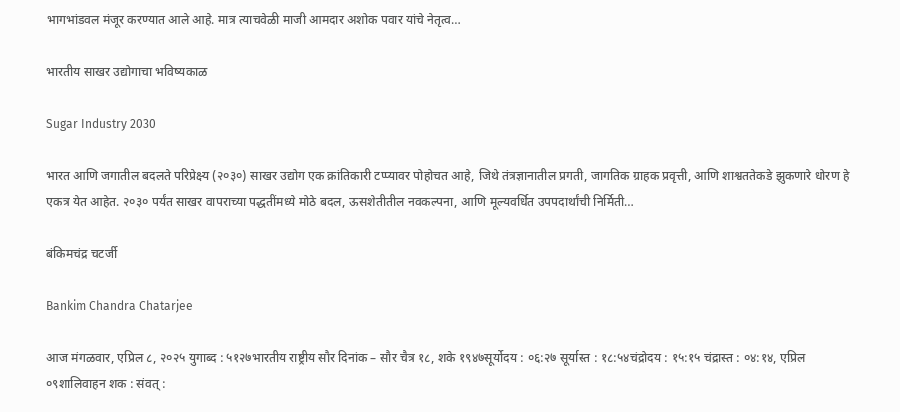भागभांडवल मंजूर करण्यात आले आहे. मात्र त्याचवेळी माजी आमदार अशोक पवार यांचे नेतृत्व…

भारतीय साखर उद्योगाचा भविष्यकाळ

Sugar Industry 2030

भारत आणि जगातील बदलते परिप्रेक्ष्य (२०३०) साखर उद्योग एक क्रांतिकारी टप्प्यावर पोहोचत आहे, जिथे तंत्रज्ञानातील प्रगती, जागतिक ग्राहक प्रवृत्ती, आणि शाश्वततेकडे झुकणारे धोरण हे एकत्र येत आहेत. २०३० पर्यंत साखर वापराच्या पद्धतींमध्ये मोठे बदल, ऊसशेतीतील नवकल्पना, आणि मूल्यवर्धित उपपदार्थांची निर्मिती…

बंकिमचंद्र चटर्जी

Bankim Chandra Chatarjee

आज मंगळवार, एप्रिल ८, २०२५ युगाब्द : ५१२७भारतीय राष्ट्रीय सौर दिनांक – सौर चैत्र १८, शके १९४७सूर्योदय : ०६:२७ सूर्यास्त : १८:५४चंद्रोदय : १५:१५ चंद्रास्त : ०४:१४, एप्रिल ०९शालिवाहन शक : संवत् :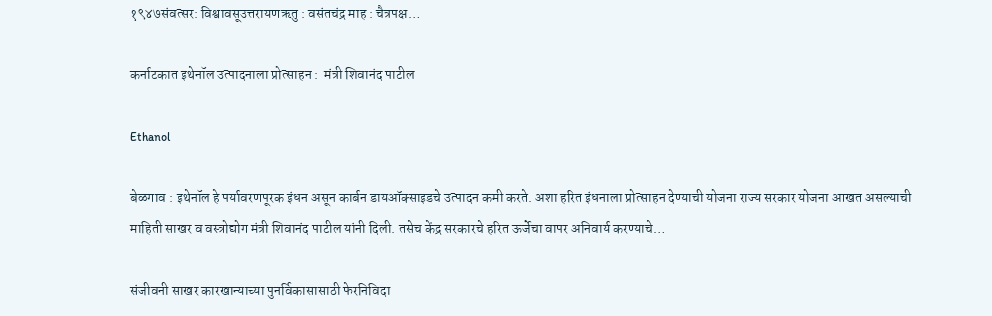१९४७संवत्सर: विश्वावसूउत्तरायणऋतु : वसंतचंद्र माह : चैत्रपक्ष…

कर्नाटकात इथेनॉल उत्पादनाला प्रोत्साहन :  मंत्री शिवानंद पाटील

Ethanol

बेळगाव : इथेनॉल हे पर्यावरणपूरक इंधन असून कार्बन डायऑक्साइडचे उत्पादन कमी करते. अशा हरित इंधनाला प्रोत्साहन देण्याची योजना राज्य सरकार योजना आखत असल्याची माहिती साखर व वस्त्रोद्योग मंत्री शिवानंद पाटील यांनी दिली. तसेच केंद्र सरकारचे हरित ऊर्जेचा वापर अनिवार्य करण्याचे…

संजीवनी साखर कारखान्याच्या पुनर्विकासासाठी फेरनिविदा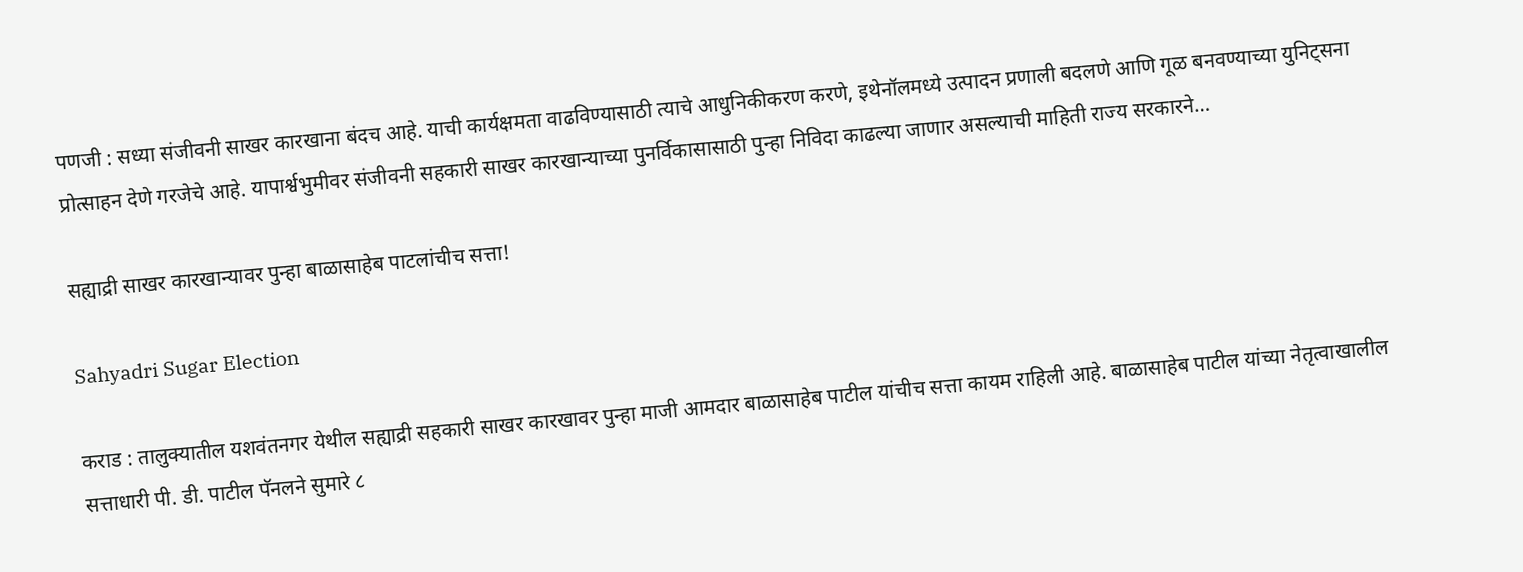पणजी : सध्या संजीवनी साखर कारखाना बंदच आहे. याची कार्यक्षमता वाढविण्यासाठी त्याचे आधुनिकीकरण करणे, इथेनॉलमध्ये उत्पादन प्रणाली बदलणे आणि गूळ बनवण्याच्या युनिट्सना प्रोत्साहन देणे गरजेचे आहे. यापार्श्वभुमीवर संजीवनी सहकारी साखर कारखान्याच्या पुनर्विकासासाठी पुन्हा निविदा काढल्या जाणार असल्याची माहिती राज्य सरकारने…

सह्याद्री साखर कारखान्यावर पुन्हा बाळासाहेब पाटलांचीच सत्ता!

Sahyadri Sugar Election

कराड : तालुक्यातील यशवंतनगर येथील सह्याद्री सहकारी साखर कारखावर पुन्हा माजी आमदार बाळासाहेब पाटील यांचीच सत्ता कायम राहिली आहे. बाळासाहेब पाटील यांच्या नेतृत्वाखालील सत्ताधारी पी. डी. पाटील पॅनलने सुमारे ८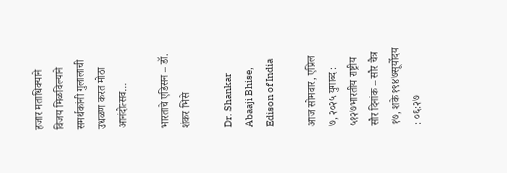हजार मताधिक्याने विजय मिळविल्याने समर्थकांनी गुलालाची उधळण करत मोठा आनंदोत्सव…

भारताचे एडिसन – डॉ. शंकर भिसे

Dr. Shankar Abaaji Bhise, Edison of India

आज सोमवार, एप्रिल ७, २०२५ युगाब्द : ५१२७भारतीय राष्ट्रीय सौर दिनांक – सौर चैत्र १७, शके १९४७सूर्योदय : ०६:२७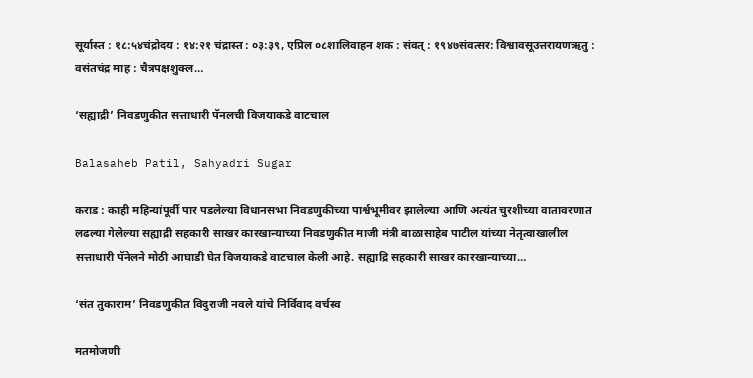सूर्यास्त : १८:५४चंद्रोदय : १४:२१ चंद्रास्त : ०३:३९, एप्रिल ०८शालिवाहन शक : संवत् : १९४७संवत्सर: विश्वावसूउत्तरायणऋतु : वसंतचंद्र माह : चैत्रपक्षशुक्ल…

‘सह्याद्री’ निवडणुकीत सत्ताधारी पॅनलची विजयाकडे वाटचाल

Balasaheb Patil, Sahyadri Sugar

कराड : काही महिन्यांपूर्वी पार पडलेल्या विधानसभा निवडणुकीच्या पार्श्वभूमीवर झालेल्या आणि अत्यंत चुरशीच्या वातावरणात लढल्या गेलेल्या सह्याद्री सहकारी साखर कारखान्याच्या निवडणुकीत माजी मंत्री बाळासाहेब पाटील यांच्या नेतृत्वाखालील सत्ताधारी पॅनेलने मोठी आघाडी घेत विजयाकडे वाटचाल केली आहे. सह्याद्रि सहकारी साखर कारखान्याच्या…

‘संत तुकाराम’ निवडणुकीत विदुराजी नवले यांचे निर्विवाद वर्चस्व

मतमोजणी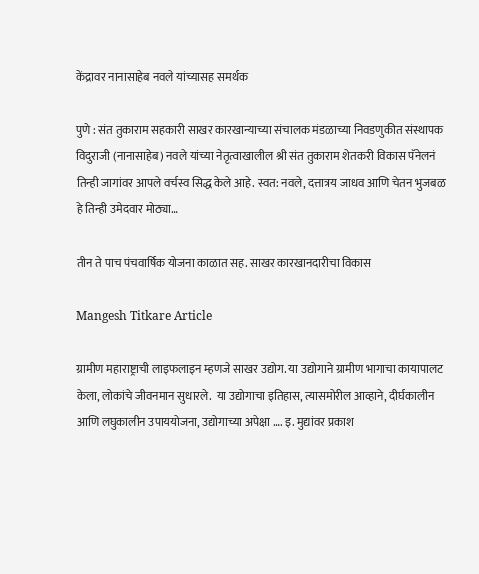केंद्रावर नानासाहेब नवले यांच्यासह समर्थक

पुणे : संत तुकाराम सहकारी साखर कारखान्याच्या संचालक मंडळाच्या निवडणुकीत संस्थापक विदुराजी (नानासाहेब) नवले यांच्या नेतृत्वाखालील श्री संत तुकाराम शेतकरी विकास पॅनेलनं तिन्ही जागांवर आपले वर्चस्व सिद्ध केले आहे. स्वत: नवले, दत्तात्रय जाधव आणि चेतन भुजबळ हे तिन्ही उमेदवार मोठ्या…

तीन ते पाच पंचवार्षिक योजना काळात सह. साखर कारखानदारीचा विकास

Mangesh Titkare Article

ग्रामीण महाराष्ट्राची लाइफलाइन म्हणजे साखर उद्योग. या उद्योगाने ग्रामीण भागाचा कायापालट केला, लोकांचे जीवनमान सुधारले.  या उद्योगाचा इतिहास, त्यासमोरील आव्हाने, दीर्घकालीन आणि लघुकालीन उपाययोजना, उद्योगाच्या अपेक्षा …. इ. मुद्यांवर प्रकाश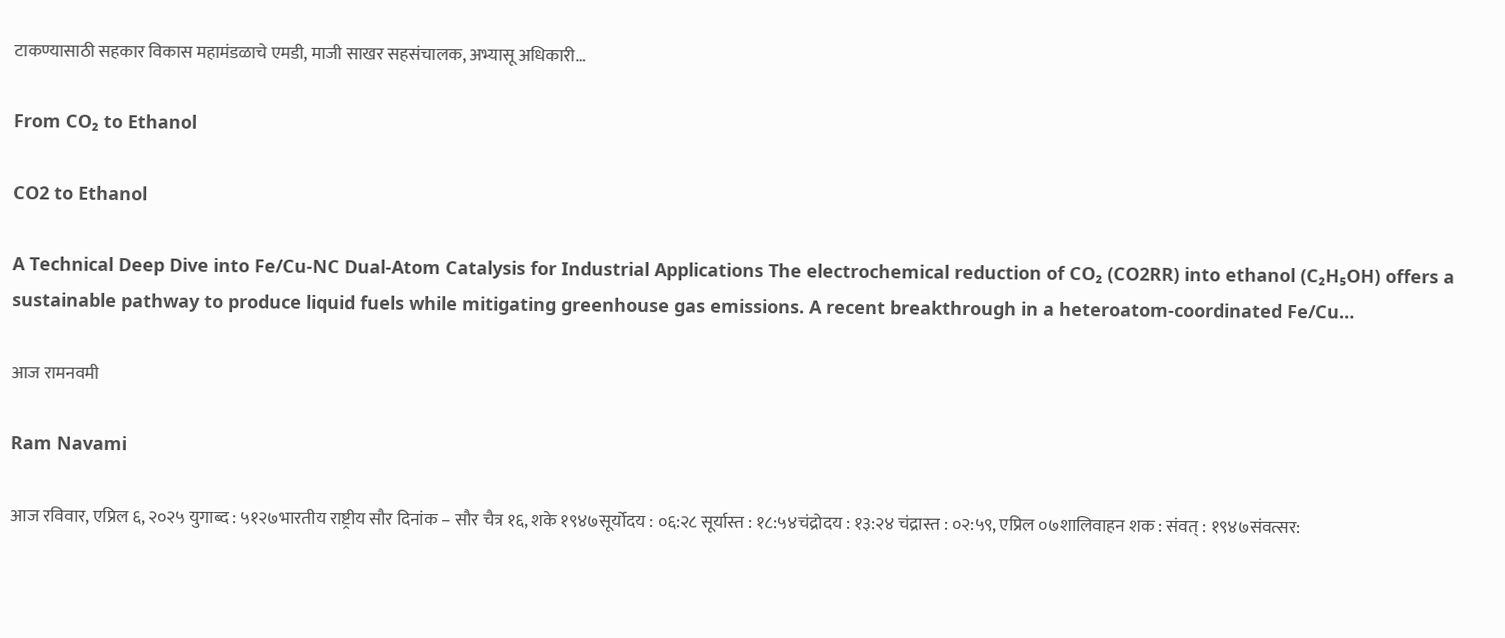टाकण्यासाठी सहकार विकास महामंडळाचे एमडी, माजी साखर सहसंचालक, अभ्यासू अधिकारी…

From CO₂ to Ethanol

CO2 to Ethanol

A Technical Deep Dive into Fe/Cu-NC Dual-Atom Catalysis for Industrial Applications The electrochemical reduction of CO₂ (CO2RR) into ethanol (C₂H₅OH) offers a sustainable pathway to produce liquid fuels while mitigating greenhouse gas emissions. A recent breakthrough in a heteroatom-coordinated Fe/Cu…

आज रामनवमी

Ram Navami

आज रविवार, एप्रिल ६, २०२५ युगाब्द : ५१२७भारतीय राष्ट्रीय सौर दिनांक – सौर चैत्र १६, शके १९४७सूर्योदय : ०६:२८ सूर्यास्त : १८:५४चंद्रोदय : १३:२४ चंद्रास्त : ०२:५९, एप्रिल ०७शालिवाहन शक : संवत् : १९४७संवत्सर: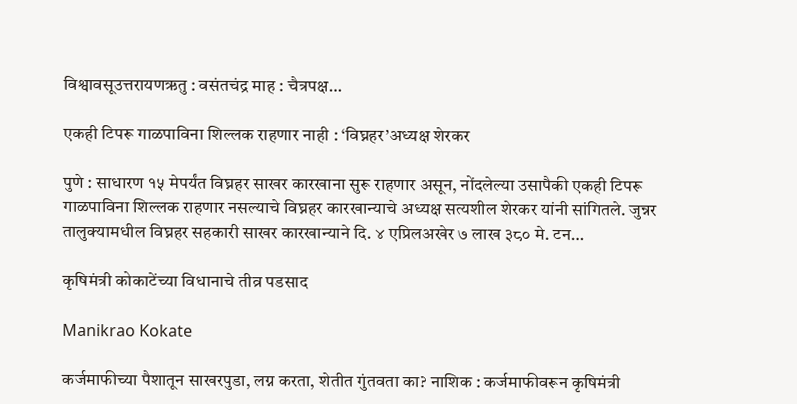विश्वावसूउत्तरायणऋतु : वसंतचंद्र माह : चैत्रपक्ष…

एकही टिपरू गाळपाविना शिल्लक राहणार नाही : ‘विघ्नहर’अध्यक्ष शेरकर

पुणे : साधारण १५ मेपर्यंत विघ्नहर साखर कारखाना सुरू राहणार असून, नोंदलेल्या उसापैकी एकही टिपरू गाळपाविना शिल्लक राहणार नसल्याचे विघ्नहर कारखान्याचे अध्यक्ष सत्यशील शेरकर यांनी सांगितले. जुन्नर तालुक्यामधील विघ्नहर सहकारी साखर कारखान्याने दि. ४ एप्रिलअखेर ७ लाख ३८० मे. टन…

कृषिमंत्री कोकाटेंच्या विधानाचे तीव्र पडसाद

Manikrao Kokate

कर्जमाफीच्या पैशातून साखरपुडा, लग्न करता, शेतीत गुंतवता का? नाशिक : कर्जमाफीवरून कृषिमंत्री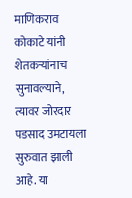माणिकराव कोकाटे यांनी शेतकऱ्यांनाच सुनावल्याने, त्यावर जोरदार पडसाद उमटायला सुरुवात झाली आहे. या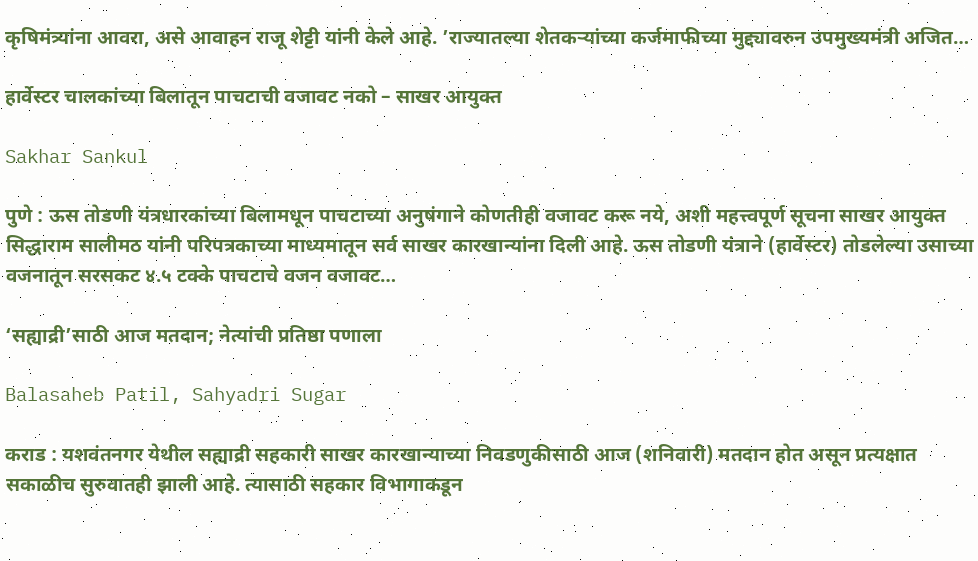कृषिमंत्र्यांना आवरा, असे आवाहन राजू शेट्टी यांनी केले आहे. ’राज्यातल्या शेतकऱ्यांच्या कर्जमाफीच्या मुद्द्यावरुन उपमुख्यमंत्री अजित…

हार्वेस्टर चालकांच्या बिलातून पाचटाची वजावट नको – साखर आयुक्त

Sakhar Sankul

पुणे : ऊस तोडणी यंत्रधारकांच्या बिलामधून पाचटाच्या अनुषंगाने कोणतीही वजावट करू नये, अशी महत्त्वपूर्ण सूचना साखर आयुक्त सिद्धाराम सालीमठ यांनी परिपत्रकाच्या माध्यमातून सर्व साखर कारखान्यांना दिली आहे. ऊस तोडणी यंत्राने (हार्वेस्टर) तोडलेल्या उसाच्या वजनातून सरसकट ४.५ टक्के पाचटाचे वजन वजावट…

‘सह्याद्री’साठी आज मतदान; नेत्यांची प्रतिष्ठा पणाला

Balasaheb Patil, Sahyadri Sugar

कराड : यशवंतनगर येथील सह्याद्री सहकारी साखर कारखान्याच्या निवडणुकीसाठी आज (शनिवारी) मतदान होत असून प्रत्यक्षात सकाळीच सुरुवातही झाली आहे. त्यासाठी सहकार विभागाकडून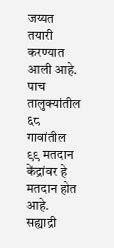जय्यत तयारी करण्यात आली आहे. पाच तालुक्यांतील ६८ गावांतील ९९ मतदान केंद्रांवर हे  मतदान होत आहे. सह्याद्री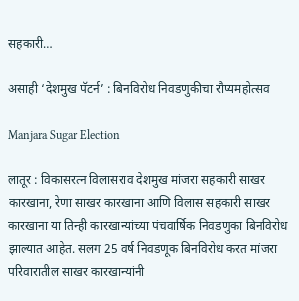सहकारी…

असाही ‘देशमुख पॅटर्न’ : बिनविरोध निवडणुकीचा रौप्यमहोत्सव

Manjara Sugar Election

लातूर : विकासरत्न विलासराव देशमुख मांजरा सहकारी साखर कारखाना, रेणा साखर कारखाना आणि विलास सहकारी साखर कारखाना या तिन्ही कारखान्यांच्या पंचवार्षिक निवडणुका बिनविरोध झाल्यात आहेत. सलग 25 वर्ष निवडणूक बिनविरोध करत मांजरा परिवारातील साखर कारखान्यांनी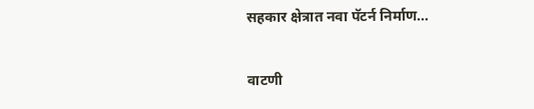सहकार क्षेत्रात नवा पॅटर्न निर्माण…

वाटणी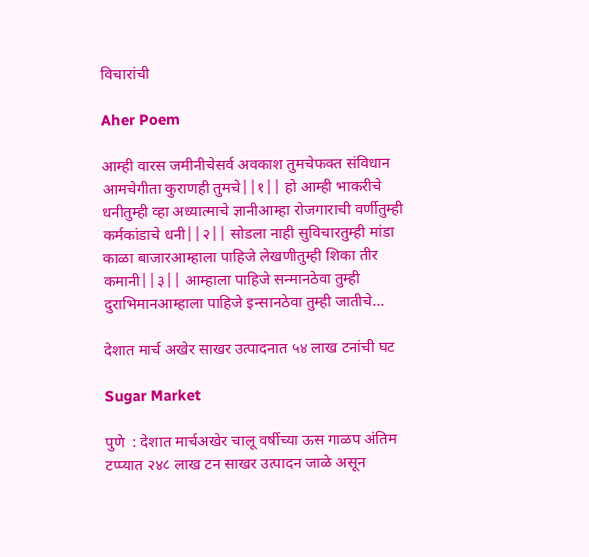विचारांची

Aher Poem

आम्ही वारस जमीनीचेसर्व अवकाश तुमचेफक्त संविधान आमचेगीता कुराणही तुमचे||१|| हो आम्ही भाकरीचे धनीतुम्ही व्हा अध्यात्माचे ज्ञानीआम्हा रोजगाराची वर्णीतुम्ही कर्मकांडाचे धनी||२|| सोडला नाही सुविचारतुम्ही मांडा काळा बाजारआम्हाला पाहिजे लेखणीतुम्ही शिका तीर कमानी||३|| आम्हाला पाहिजे सन्मानठेवा तुम्ही  दुराभिमानआम्हाला पाहिजे इन्सानठेवा तुम्ही जातीचे…

देशात मार्च अखेर साखर उत्पादनात ५४ लाख टनांची घट

Sugar Market

पुणे  : देशात मार्चअखेर चालू वर्षीच्या ऊस गाळप अंतिम टप्प्यात २४८ लाख टन साखर उत्पादन जाळे असून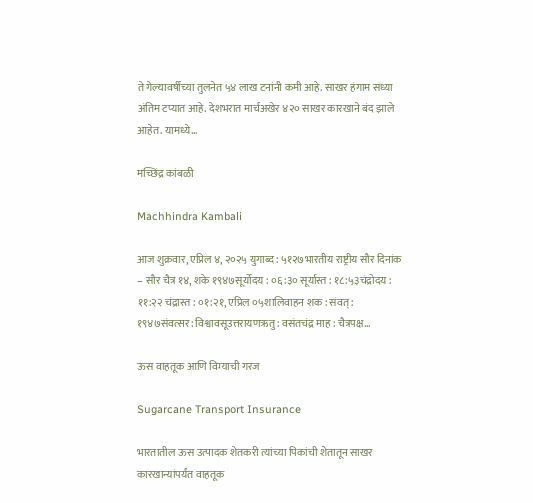ते गेल्यावर्षीच्या तुलनेत ५४ लाख टनांनी कमी आहे. साखर हंगाम सध्या अंतिम टप्यात आहे. देशभरात मार्चअखेर ४२० साखर कारखाने बंद झाले आहेत. यामध्ये…

मच्छिंद्र कांबळी

Machhindra Kambali

आज शुक्रवार, एप्रिल ४, २०२५ युगाब्द : ५१२७भारतीय राष्ट्रीय सौर दिनांक – सौर चैत्र १४, शके १९४७सूर्योदय : ०६:३० सूर्यास्त : १८:५३चंद्रोदय : ११:२२ चंद्रास्त : ०१:२१, एप्रिल ०५शालिवाहन शक : संवत् : १९४७संवत्सर: विश्वावसूउत्तरायणऋतु : वसंतचंद्र माह : चैत्रपक्ष…

ऊस वाहतूक आणि विम्याची गरज

Sugarcane Transport Insurance

भारतातील ऊस उत्पादक शेतकरी त्यांच्या पिकांची शेतातून साखर कारखान्यांपर्यंत वाहतूक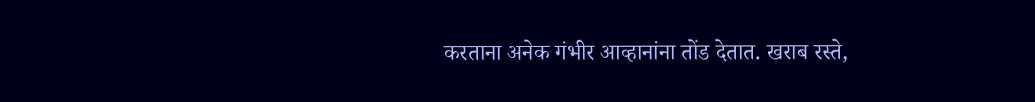करताना अनेक गंभीर आव्हानांना तोंड देतात. खराब रस्ते,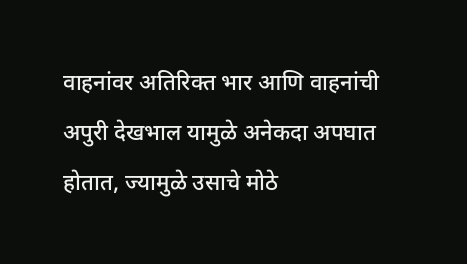वाहनांवर अतिरिक्त भार आणि वाहनांची अपुरी देखभाल यामुळे अनेकदा अपघात होतात, ज्यामुळे उसाचे मोठे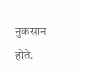नुकसान होते.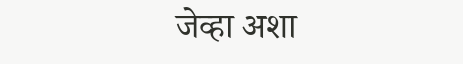जेव्हा अशा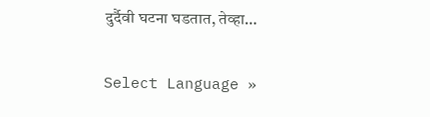दुर्दैवी घटना घडतात, तेव्हा…

Select Language »